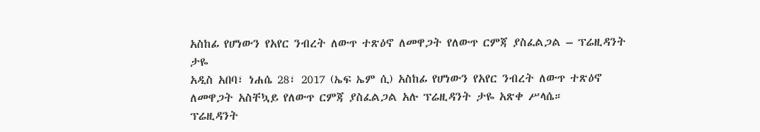አስከፊ የሆነውን የአየር ንብረት ለውጥ ተጽዕኖ ለመዋጋት የለውጥ ርምጃ ያስፈልጋል – ፕሬዚዳንት ታዬ
አዲስ አበባ፣ ነሐሴ 28፣ 2017 (ኤፍ ኤም ሲ) አስከፊ የሆነውን የአየር ንብረት ለውጥ ተጽዕኖ ለመዋጋት አስቸኳይ የለውጥ ርምጃ ያስፈልጋል አሉ ፕሬዚዳንት ታዬ አጽቀ ሥላሴ።
ፕሬዚዳንት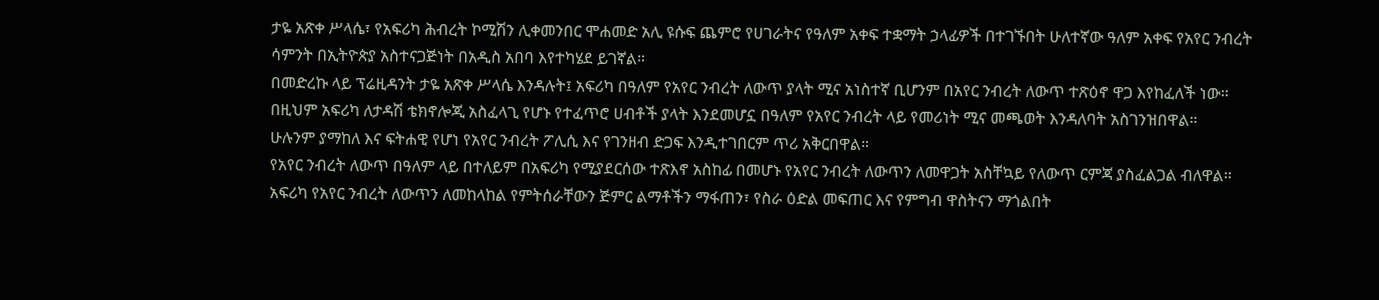ታዬ አጽቀ ሥላሴ፣ የአፍሪካ ሕብረት ኮሚሽን ሊቀመንበር ሞሐመድ አሊ ዩሱፍ ጨምሮ የሀገራትና የዓለም አቀፍ ተቋማት ኃላፊዎች በተገኙበት ሁለተኛው ዓለም አቀፍ የአየር ንብረት ሳምንት በኢትዮጵያ አስተናጋጅነት በአዲስ አበባ እየተካሄደ ይገኛል።
በመድረኩ ላይ ፕሬዚዳንት ታዬ አጽቀ ሥላሴ እንዳሉት፤ አፍሪካ በዓለም የአየር ንብረት ለውጥ ያላት ሚና አነስተኛ ቢሆንም በአየር ንብረት ለውጥ ተጽዕኖ ዋጋ እየከፈለች ነው።
በዚህም አፍሪካ ለታዳሽ ቴክኖሎጂ አስፈላጊ የሆኑ የተፈጥሮ ሀብቶች ያላት እንደመሆኗ በዓለም የአየር ንብረት ላይ የመሪነት ሚና መጫወት እንዳለባት አስገንዝበዋል።
ሁሉንም ያማከለ እና ፍትሐዊ የሆነ የአየር ንብረት ፖሊሲ እና የገንዘብ ድጋፍ እንዲተገበርም ጥሪ አቅርበዋል።
የአየር ንብረት ለውጥ በዓለም ላይ በተለይም በአፍሪካ የሚያደርሰው ተጽእኖ አስከፊ በመሆኑ የአየር ንብረት ለውጥን ለመዋጋት አስቸኳይ የለውጥ ርምጃ ያስፈልጋል ብለዋል።
አፍሪካ የአየር ንብረት ለውጥን ለመከላከል የምትሰራቸውን ጅምር ልማቶችን ማፋጠን፣ የስራ ዕድል መፍጠር እና የምግብ ዋስትናን ማጎልበት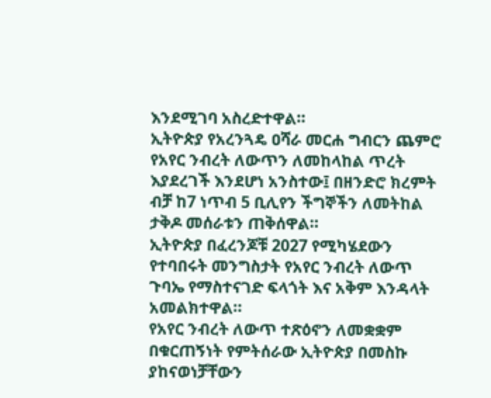እንደሚገባ አስረድተዋል።
ኢትዮጵያ የአረንጓዴ ዐሻራ መርሐ ግብርን ጨምሮ የአየር ንብረት ለውጥን ለመከላከል ጥረት እያደረገች እንደሆነ አንስተው፤ በዘንድሮ ክረምት ብቻ ከ7 ነጥብ 5 ቢሊየን ችግኞችን ለመትከል ታቅዶ መሰራቱን ጠቅሰዋል።
ኢትዮጵያ በፈረንጆቹ 2027 የሚካሄደውን የተባበሩት መንግስታት የአየር ንብረት ለውጥ ጉባኤ የማስተናገድ ፍላጎት እና አቅም እንዳላት አመልክተዋል።
የአየር ንብረት ለውጥ ተጽዕኖን ለመቋቋም በቁርጠኝነት የምትሰራው ኢትዮጵያ በመስኩ ያከናወነቻቸውን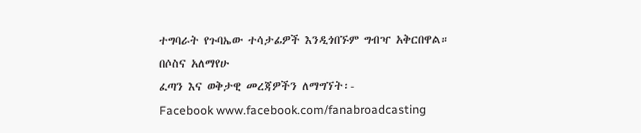ተግባራት የጉባኤው ተሳታፊዎች እንዲጎበኙም ግብዣ አቅርበዋል።
በሶስና አለማየሁ
ፈጣን እና ወቅታዊ መረጃዎችን ለማግኘት፡-
Facebook www.facebook.com/fanabroadcasting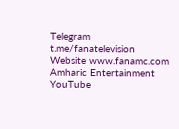Telegram t.me/fanatelevision
Website www.fanamc.com
Amharic Entertainment YouTube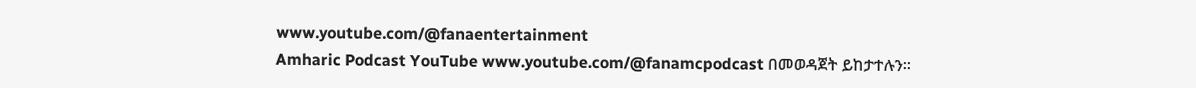www.youtube.com/@fanaentertainment
Amharic Podcast YouTube www.youtube.com/@fanamcpodcast በመወዳጀት ይከታተሉን፡፡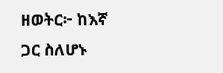ዘወትር፦ ከእኛ ጋር ስለሆኑ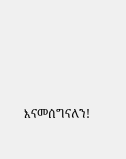እናመሰግናለን!